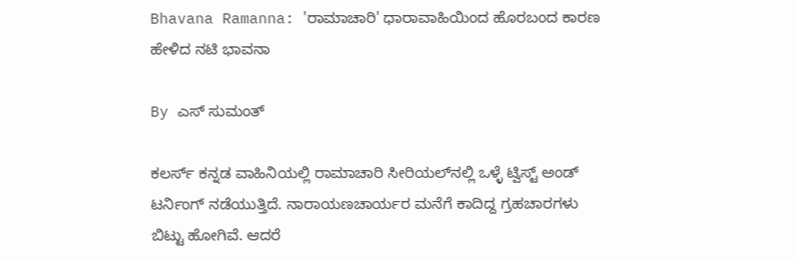Bhavana Ramanna: 'ರಾಮಾಚಾರಿ' ಧಾರಾವಾಹಿಯಿಂದ ಹೊರಬಂದ ಕಾರಣ ಹೇಳಿದ ನಟಿ ಭಾವನಾ

By ಎಸ್ ಸುಮಂತ್

ಕಲರ್ಸ್ ಕನ್ನಡ ವಾಹಿನಿಯಲ್ಲಿ ರಾಮಾಚಾರಿ ಸೀರಿಯಲ್‌ನಲ್ಲಿ ಒಳ್ಳೆ ಟ್ವಿಸ್ಟ್ ಅಂಡ್ ಟರ್ನಿಂಗ್ ನಡೆಯುತ್ತಿದೆ. ನಾರಾಯಣಚಾರ್ಯರ ಮನೆಗೆ ಕಾದಿದ್ದ ಗ್ರಹಚಾರಗಳು ಬಿಟ್ಟು ಹೋಗಿವೆ. ಆದರೆ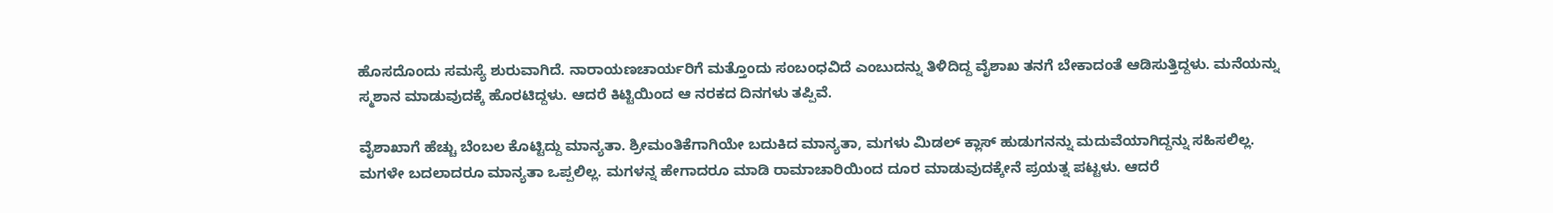ಹೊಸದೊಂದು ಸಮಸ್ಯೆ ಶುರುವಾಗಿದೆ. ನಾರಾಯಣಚಾರ್ಯರಿಗೆ ಮತ್ತೊಂದು ಸಂಬಂಧವಿದೆ ಎಂಬುದನ್ನು ತಿಳಿದಿದ್ದ ವೈಶಾಖ ತನಗೆ ಬೇಕಾದಂತೆ ಆಡಿಸುತ್ತಿದ್ದಳು. ಮನೆಯನ್ನು ಸ್ಮಶಾನ ಮಾಡುವುದಕ್ಕೆ ಹೊರಟಿದ್ದಳು. ಆದರೆ ಕಿಟ್ಟಿಯಿಂದ ಆ ನರಕದ ದಿನಗಳು ತಪ್ಪಿವೆ.

ವೈಶಾಖಾಗೆ ಹೆಚ್ಚು ಬೆಂಬಲ ಕೊಟ್ಟಿದ್ದು ಮಾನ್ಯತಾ. ಶ್ರೀಮಂತಿಕೆಗಾಗಿಯೇ ಬದುಕಿದ ಮಾನ್ಯತಾ, ಮಗಳು ಮಿಡಲ್ ಕ್ಲಾಸ್ ಹುಡುಗನನ್ನು ಮದುವೆಯಾಗಿದ್ದನ್ನು ಸಹಿಸಲಿಲ್ಲ. ಮಗಳೇ ಬದಲಾದರೂ ಮಾನ್ಯತಾ ಒಪ್ಪಲಿಲ್ಲ. ಮಗಳನ್ನ ಹೇಗಾದರೂ ಮಾಡಿ ರಾಮಾಚಾರಿಯಿಂದ ದೂರ ಮಾಡುವುದಕ್ಕೇನೆ ಪ್ರಯತ್ನ ಪಟ್ಟಳು. ಆದರೆ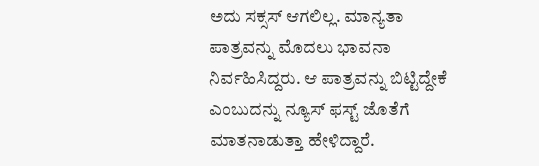ಅದು ಸಕ್ಸಸ್ ಆಗಲಿಲ್ಲ. ಮಾನ್ಯತಾ ಪಾತ್ರವನ್ನು ಮೊದಲು ಭಾವನಾ ನಿರ್ವಹಿಸಿದ್ದರು. ಆ ಪಾತ್ರವನ್ನು ಬಿಟ್ಟಿದ್ದೇಕೆ ಎಂಬುದನ್ನು ನ್ಯೂಸ್ ಫಸ್ಟ್ ಜೊತೆಗೆ ಮಾತನಾಡುತ್ತಾ ಹೇಳಿದ್ದಾರೆ.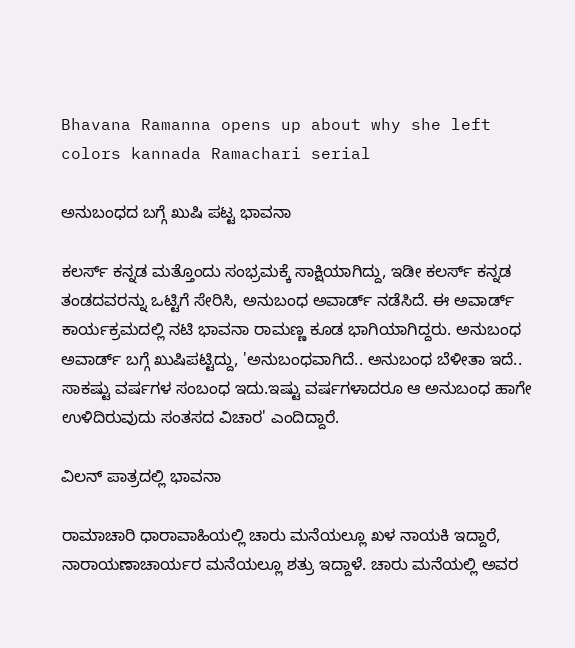Bhavana Ramanna opens up about why she left colors kannada Ramachari serial

ಅನುಬಂಧದ ಬಗ್ಗೆ ಖುಷಿ ಪಟ್ಟ ಭಾವನಾ

ಕಲರ್ಸ್ ಕನ್ನಡ ಮತ್ತೊಂದು ಸಂಭ್ರಮಕ್ಕೆ ಸಾಕ್ಷಿಯಾಗಿದ್ದು, ಇಡೀ ಕಲರ್ಸ್ ಕನ್ನಡ ತಂಡದವರನ್ನು ಒಟ್ಟಿಗೆ ಸೇರಿಸಿ, ಅನುಬಂಧ ಅವಾರ್ಡ್ ನಡೆಸಿದೆ. ಈ ಅವಾರ್ಡ್ ಕಾರ್ಯಕ್ರಮದಲ್ಲಿ ನಟಿ ಭಾವನಾ ರಾಮಣ್ಣ ಕೂಡ ಭಾಗಿಯಾಗಿದ್ದರು. ಅನುಬಂಧ ಅವಾರ್ಡ್ ಬಗ್ಗೆ ಖುಷಿಪಟ್ಟಿದ್ದು, 'ಅನುಬಂಧವಾಗಿದೆ.. ಅನುಬಂಧ ಬೆಳೀತಾ ಇದೆ.. ಸಾಕಷ್ಟು ವರ್ಷಗಳ ಸಂಬಂಧ ಇದು.ಇಷ್ಟು ವರ್ಷಗಳಾದರೂ ಆ ಅನುಬಂಧ ಹಾಗೇ ಉಳಿದಿರುವುದು ಸಂತಸದ ವಿಚಾರ' ಎಂದಿದ್ದಾರೆ.

ವಿಲನ್ ಪಾತ್ರದಲ್ಲಿ ಭಾವನಾ

ರಾಮಾಚಾರಿ ಧಾರಾವಾಹಿಯಲ್ಲಿ ಚಾರು ಮನೆಯಲ್ಲೂ ಖಳ ನಾಯಕಿ ಇದ್ದಾರೆ, ನಾರಾಯಣಾಚಾರ್ಯರ ಮನೆಯಲ್ಲೂ ಶತ್ರು ಇದ್ದಾಳೆ. ಚಾರು ಮನೆಯಲ್ಲಿ ಅವರ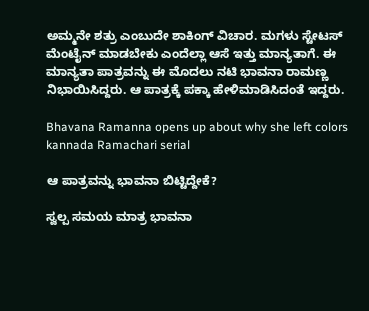ಅಮ್ಮನೇ ಶತ್ರು ಎಂಬುದೇ ಶಾಕಿಂಗ್ ವಿಚಾರ. ಮಗಳು ಸ್ಟೇಟಸ್ ಮೆಂಟೈನ್ ಮಾಡಬೇಕು ಎಂದೆಲ್ಲಾ ಆಸೆ ಇತ್ತು ಮಾನ್ಯತಾಗೆ. ಈ ಮಾನ್ಯತಾ ಪಾತ್ರವನ್ನು ಈ ಮೊದಲು ನಟಿ ಭಾವನಾ ರಾಮಣ್ಣ ನಿಭಾಯಿಸಿದ್ದರು. ಆ ಪಾತ್ರಕ್ಕೆ ಪಕ್ಕಾ ಹೇಳಿಮಾಡಿಸಿದಂತೆ ಇದ್ದರು.

Bhavana Ramanna opens up about why she left colors kannada Ramachari serial

ಆ ಪಾತ್ರವನ್ನು ಭಾವನಾ ಬಿಟ್ಟಿದ್ದೇಕೆ?

ಸ್ವಲ್ಪ ಸಮಯ ಮಾತ್ರ ಭಾವನಾ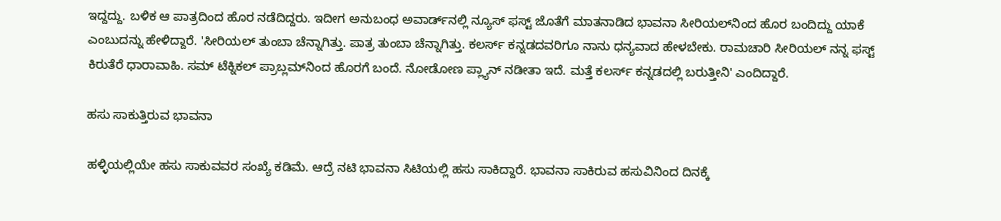ಇದ್ದದ್ದು. ಬಳಿಕ ಆ ಪಾತ್ರದಿಂದ ಹೊರ ನಡೆದಿದ್ದರು. ಇದೀಗ ಅನುಬಂಧ ಅವಾರ್ಡ್‌ನಲ್ಲಿ ನ್ಯೂಸ್ ಫಸ್ಟ್ ಜೊತೆಗೆ ಮಾತನಾಡಿದ ಭಾವನಾ ಸೀರಿಯಲ್‌ನಿಂದ ಹೊರ ಬಂದಿದ್ದು ಯಾಕೆ ಎಂಬುದನ್ನು ಹೇಳಿದ್ದಾರೆ. 'ಸೀರಿಯಲ್ ತುಂಬಾ ಚೆನ್ನಾಗಿತ್ತು. ಪಾತ್ರ ತುಂಬಾ ಚೆನ್ನಾಗಿತ್ತು. ಕಲರ್ಸ್ ಕನ್ನಡದವರಿಗೂ ನಾನು ಧನ್ಯವಾದ ಹೇಳಬೇಕು. ರಾಮಚಾರಿ ಸೀರಿಯಲ್ ನನ್ನ ಫಸ್ಟ್ ಕಿರುತೆರೆ ಧಾರಾವಾಹಿ. ಸಮ್ ಟೆಕ್ನಿಕಲ್ ಪ್ರಾಬ್ಲಮ್‌ನಿಂದ ಹೊರಗೆ ಬಂದೆ. ನೋಡೋಣ ಪ್ಲ್ಯಾನ್ ನಡೀತಾ ಇದೆ. ಮತ್ತೆ ಕಲರ್ಸ್ ಕನ್ನಡದಲ್ಲಿ ಬರುತ್ತೀನಿ' ಎಂದಿದ್ದಾರೆ.

ಹಸು ಸಾಕುತ್ತಿರುವ ಭಾವನಾ

ಹಳ್ಳಿಯಲ್ಲಿಯೇ ಹಸು ಸಾಕುವವರ ಸಂಖ್ಯೆ ಕಡಿಮೆ‌. ಆದ್ರೆ ನಟಿ ಭಾವನಾ ಸಿಟಿಯಲ್ಲಿ ಹಸು ಸಾಕಿದ್ದಾರೆ. ಭಾವನಾ ಸಾಕಿರುವ ಹಸುವಿನಿಂದ ದಿನಕ್ಕೆ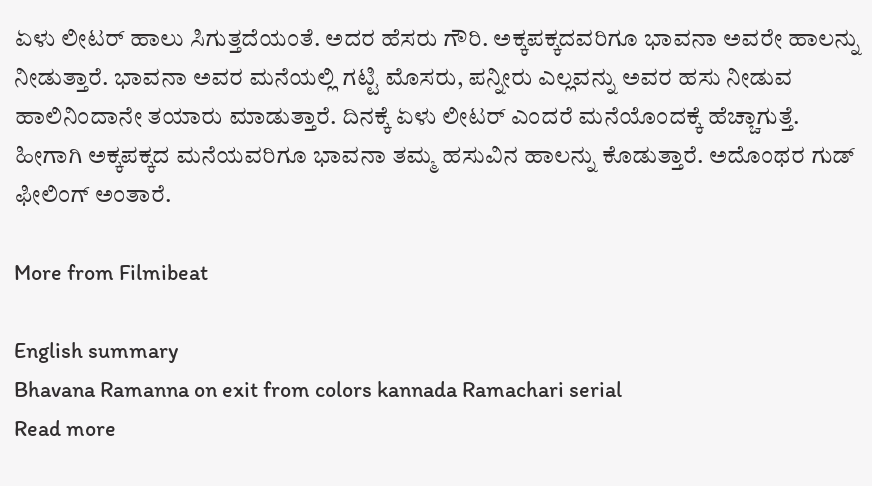ಏಳು ಲೀಟರ್ ಹಾಲು ಸಿಗುತ್ತದೆಯಂತೆ. ಅದರ ಹೆಸರು ಗೌರಿ. ಅಕ್ಕಪಕ್ಕದವರಿಗೂ ಭಾವನಾ ಅವರೇ ಹಾಲನ್ನು ನೀಡುತ್ತಾರೆ. ಭಾವನಾ ಅವರ ಮನೆಯಲ್ಲಿ ಗಟ್ಟಿ ಮೊಸರು, ಪನ್ನೀರು ಎಲ್ಲವನ್ನು ಅವರ ಹಸು ನೀಡುವ ಹಾಲಿನಿಂದಾನೇ ತಯಾರು ಮಾಡುತ್ತಾರೆ. ದಿನಕ್ಕೆ ಏಳು ಲೀಟರ್ ಎಂದರೆ ಮನೆಯೊಂದಕ್ಕೆ ಹೆಚ್ಚಾಗುತ್ತೆ. ಹೀಗಾಗಿ ಅಕ್ಕಪಕ್ಕದ ಮನೆಯವರಿಗೂ ಭಾವನಾ ತಮ್ಮ ಹಸುವಿನ ಹಾಲನ್ನು ಕೊಡುತ್ತಾರೆ. ಅದೊಂಥರ ಗುಡ್ ಫೀಲಿಂಗ್ ಅಂತಾರೆ.

More from Filmibeat

English summary
Bhavana Ramanna on exit from colors kannada Ramachari serial
Read more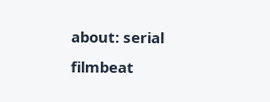about: serial filmbeat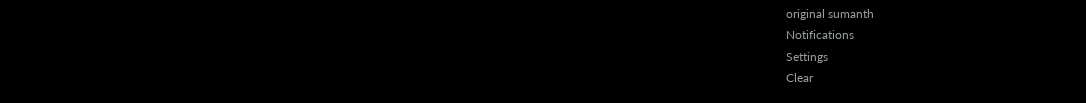original sumanth
Notifications
Settings
Clear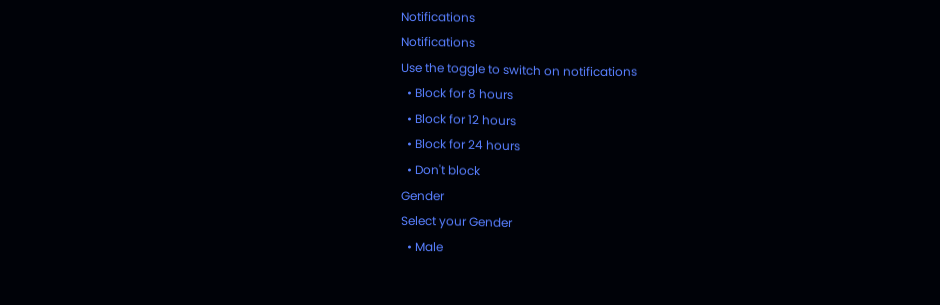Notifications
Notifications
Use the toggle to switch on notifications
  • Block for 8 hours
  • Block for 12 hours
  • Block for 24 hours
  • Don't block
Gender
Select your Gender
  • Male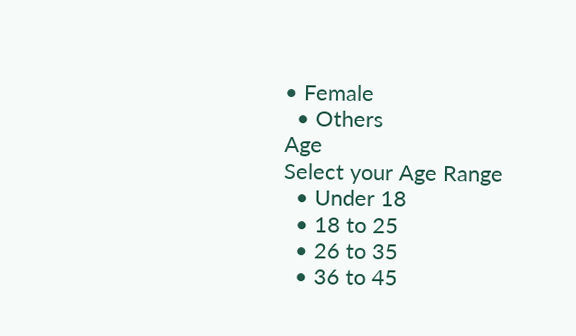• Female
  • Others
Age
Select your Age Range
  • Under 18
  • 18 to 25
  • 26 to 35
  • 36 to 45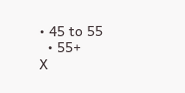• 45 to 55
  • 55+
X